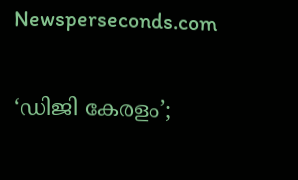Newsperseconds.com

‘ഡിജി കേരളം’;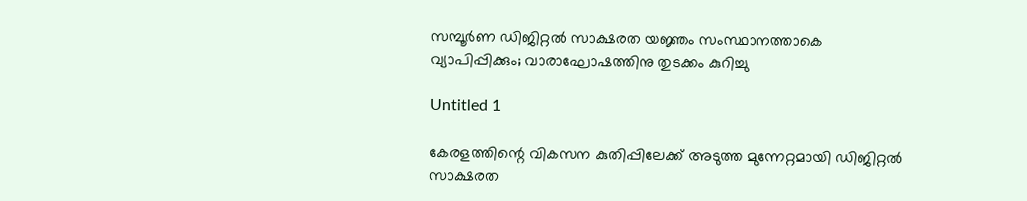സമ്പൂര്‍ണ ഡിജിറ്റല്‍ സാക്ഷരത യജ്ഞം സംസ്ഥാനത്താകെ വ്യാപിപ്പിക്കും; വാരാഘോഷത്തിനു തുടക്കം കുറിച്ചു

Untitled 1

കേരളത്തിന്റെ വികസന കുതിപ്പിലേക്ക് അടുത്ത മുന്നേറ്റമായി ഡിജിറ്റല്‍ സാക്ഷരത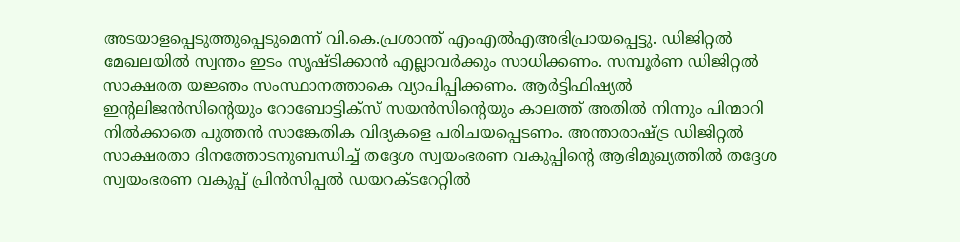അടയാളപ്പെടുത്തുപ്പെടുമെന്ന് വി.കെ.പ്രശാന്ത് എംഎല്‍എഅഭിപ്രായപ്പെട്ടു. ഡിജിറ്റല്‍ മേഖലയില്‍ സ്വന്തം ഇടം സൃഷ്ടിക്കാന്‍ എല്ലാവര്‍ക്കും സാധിക്കണം. സമ്പൂര്‍ണ ഡിജിറ്റല്‍ സാക്ഷരത യജ്ഞം സംസ്ഥാനത്താകെ വ്യാപിപ്പിക്കണം. ആര്‍ട്ടിഫിഷ്യല്‍ ഇന്റലിജന്‍സിന്റെയും റോബോട്ടിക്സ് സയന്‍സിന്റെയും കാലത്ത് അതില്‍ നിന്നും പിന്മാറി നില്‍ക്കാതെ പുത്തന്‍ സാങ്കേതിക വിദ്യകളെ പരിചയപ്പെടണം. അന്താരാഷ്ട്ര ഡിജിറ്റല്‍ സാക്ഷരതാ ദിനത്തോടനുബന്ധിച്ച് തദ്ദേശ സ്വയംഭരണ വകുപ്പിന്റെ ആഭിമുഖ്യത്തില്‍ തദ്ദേശ സ്വയംഭരണ വകുപ്പ് പ്രിന്‍സിപ്പല്‍ ഡയറക്ടറേറ്റില്‍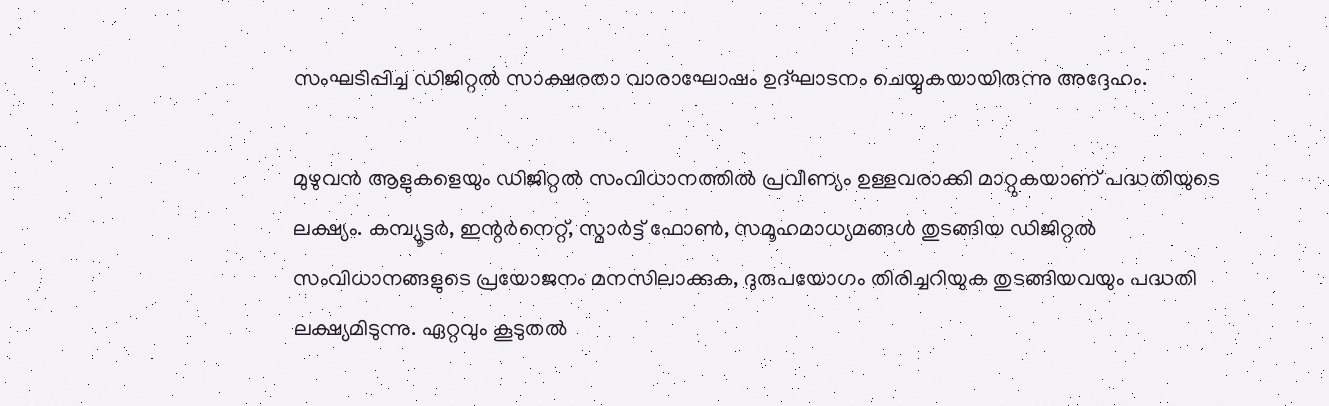സംഘടിപ്പിച്ച ഡിജിറ്റല്‍ സാക്ഷരതാ വാരാഘോഷം ഉദ്ഘാടനം ചെയ്യുകയായിരുന്നു അദ്ദേഹം.

മുഴുവന്‍ ആളുകളെയും ഡിജിറ്റല്‍ സംവിധാനത്തില്‍ പ്രവീണ്യം ഉള്ളവരാക്കി മാറ്റുകയാണ് പദ്ധതിയുടെ ലക്ഷ്യം. കമ്പ്യൂട്ടര്‍, ഇന്റര്‍നെറ്റ്, സ്മാര്‍ട്ട് ഫോണ്‍, സമൂഹമാധ്യമങ്ങള്‍ തുടങ്ങിയ ഡിജിറ്റല്‍ സംവിധാനങ്ങളുടെ പ്രയോജനം മനസിലാക്കുക, ദുരുപയോഗം തിരിച്ചറിയുക തുടങ്ങിയവയും പദ്ധതി ലക്ഷ്യമിടുന്നു. ഏറ്റവും കൂടുതല്‍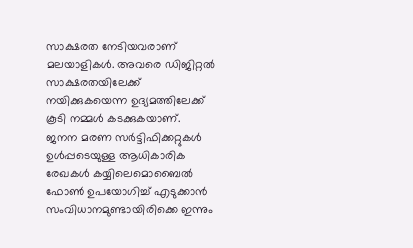സാക്ഷരത നേടിയവരാണ് മലയാളികള്‍. അവരെ ഡിജിറ്റല്‍ സാക്ഷരതയിലേക്ക് നയിക്കുകയെന്ന ഉദ്യമത്തിലേക്ക് കൂടി നമ്മള്‍ കടക്കുകയാണ്. ജനന മരണ സര്‍ട്ടിഫിക്കറ്റുകള്‍ ഉള്‍പ്പടെയുള്ള ആധികാരിക രേഖകള്‍ കയ്യിലെമൊബൈല്‍ ഫോണ്‍ ഉപയോഗിച്ച് എടുക്കാന്‍ സംവിധാനമുണ്ടായിരിക്കെ ഇന്നും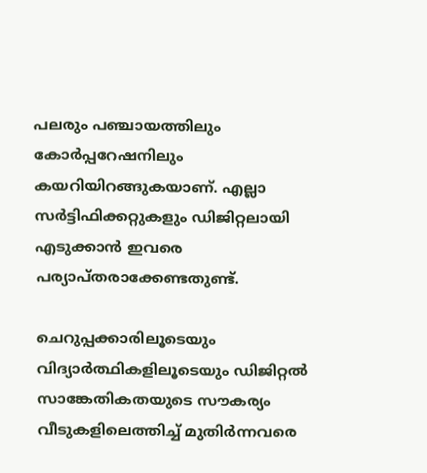പലരും പഞ്ചായത്തിലും കോര്‍പ്പറേഷനിലും കയറിയിറങ്ങുകയാണ്. എല്ലാ സര്‍ട്ടിഫിക്കറ്റുകളും ഡിജിറ്റലായി എടുക്കാന്‍ ഇവരെ പര്യാപ്തരാക്കേണ്ടതുണ്ട്.

ചെറുപ്പക്കാരിലൂടെയും വിദ്യാര്‍ത്ഥികളിലൂടെയും ഡിജിറ്റല്‍ സാങ്കേതികതയുടെ സൗകര്യം വീടുകളിലെത്തിച്ച് മുതിര്‍ന്നവരെ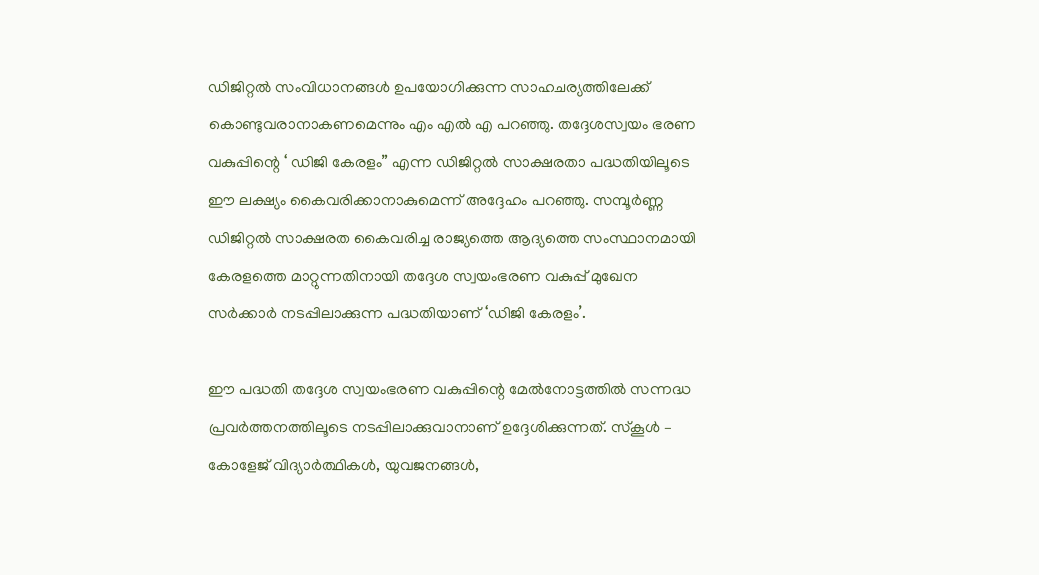ഡിജിറ്റല്‍ സംവിധാനങ്ങള്‍ ഉപയോഗിക്കുന്ന സാഹചര്യത്തിലേക്ക് കൊണ്ടുവരാനാകണമെന്നും എം എല്‍ എ പറഞ്ഞു. തദ്ദേശസ്വയം ഭരണ വകുപ്പിന്റെ ‘ ഡിജി കേരളം” എന്ന ഡിജിറ്റല്‍ സാക്ഷരതാ പദ്ധതിയിലൂടെ ഈ ലക്ഷ്യം കൈവരിക്കാനാകുമെന്ന് അദ്ദേഹം പറഞ്ഞു. സമ്പൂര്‍ണ്ണ ഡിജിറ്റല്‍ സാക്ഷരത കൈവരിച്ച രാജ്യത്തെ ആദ്യത്തെ സംസ്ഥാനമായി കേരളത്തെ മാറ്റുന്നതിനായി തദ്ദേശ സ്വയംഭരണ വകുപ്പ് മുഖേന സര്‍ക്കാര്‍ നടപ്പിലാക്കുന്ന പദ്ധതിയാണ് ‘ഡിജി കേരളം’.

ഈ പദ്ധതി തദ്ദേശ സ്വയംഭരണ വകുപ്പിന്റെ മേല്‍നോട്ടത്തില്‍ സന്നദ്ധ പ്രവര്‍ത്തനത്തിലൂടെ നടപ്പിലാക്കുവാനാണ് ഉദ്ദേശിക്കുന്നത്. സ്‌കൂള്‍ – കോളേജ് വിദ്യാര്‍ത്ഥികള്‍, യുവജനങ്ങള്‍,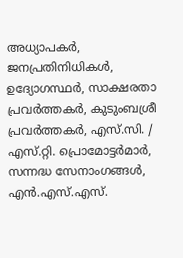അധ്യാപകര്‍, ജനപ്രതിനിധികള്‍, ഉദ്യോഗസ്ഥര്‍, സാക്ഷരതാ പ്രവര്‍ത്തകര്‍, കുടുംബശ്രീ പ്രവര്‍ത്തകര്‍, എസ്.സി. / എസ്.റ്റി. പ്രൊമോട്ടര്‍മാര്‍, സന്നദ്ധ സേനാംഗങ്ങള്‍, എന്‍.എസ്.എസ്.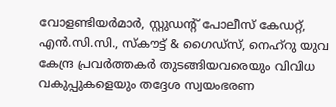വോളണ്ടിയര്‍മാര്‍, സ്റ്റുഡന്റ് പോലീസ് കേഡറ്റ്, എന്‍.സി.സി., സ്‌കൗട്ട് & ഗൈഡ്സ്, നെഹ്റു യുവ കേന്ദ്ര പ്രവര്‍ത്തകര്‍ തുടങ്ങിയവരെയും വിവിധ വകുപ്പുകളെയും തദ്ദേശ സ്വയംഭരണ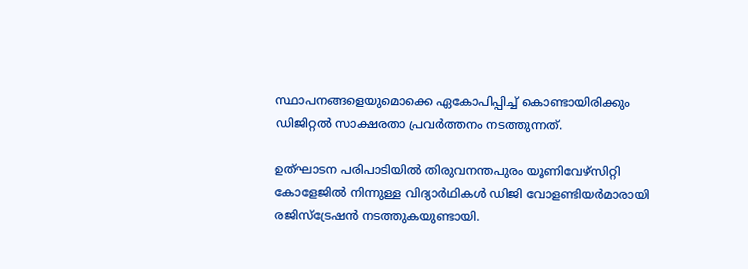സ്ഥാപനങ്ങളെയുമൊക്കെ ഏകോപിപ്പിച്ച് കൊണ്ടായിരിക്കും ഡിജിറ്റല്‍ സാക്ഷരതാ പ്രവര്‍ത്തനം നടത്തുന്നത്.

ഉത്ഘാടന പരിപാടിയില്‍ തിരുവനന്തപുരം യൂണിവേഴ്‌സിറ്റി കോളേജില്‍ നിന്നുള്ള വിദ്യാര്‍ഥികള്‍ ഡിജി വോളണ്ടിയര്‍മാരായി രജിസ്‌ട്രേഷന്‍ നടത്തുകയുണ്ടായി.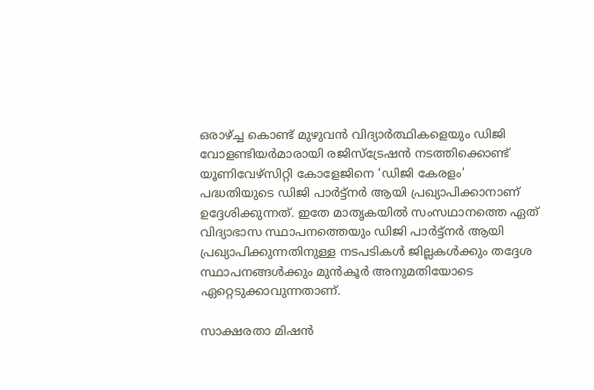ഒരാഴ്ച്ച കൊണ്ട് മുഴുവന്‍ വിദ്യാര്‍ത്ഥികളെയും ഡിജി വോളണ്ടിയര്‍മാരായി രജിസ്‌ട്രേഷന്‍ നടത്തിക്കൊണ്ട് യൂണിവേഴ്‌സിറ്റി കോളേജിനെ ‘ഡിജി കേരളം’ പദ്ധതിയുടെ ഡിജി പാര്‍ട്ട്‌നര്‍ ആയി പ്രഖ്യാപിക്കാനാണ് ഉദ്ദേശിക്കുന്നത്. ഇതേ മാതൃകയില്‍ സംസഥാനത്തെ ഏത് വിദ്യാഭാസ സ്ഥാപനത്തെയും ഡിജി പാര്‍ട്ട്‌നര്‍ ആയി പ്രഖ്യാപിക്കുന്നതിനുള്ള നടപടികള്‍ ജില്ലകള്‍ക്കും തദ്ദേശ സ്ഥാപനങ്ങള്‍ക്കും മുന്‍കൂര്‍ അനുമതിയോടെ ഏറ്റെടുക്കാവുന്നതാണ്.

സാക്ഷരതാ മിഷന്‍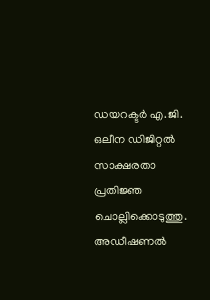ഡയറക്ടര്‍ എ.ജി. ഒലീന ഡിജിറ്റല്‍ സാക്ഷരതാ പ്രതിജ്ഞ ചൊല്ലിക്കൊടുത്തു. അഡീഷണല്‍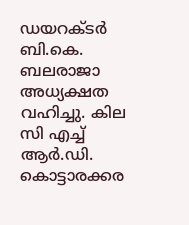ഡയറക്ടര്‍ ബി.കെ. ബലരാജാ അധ്യക്ഷത വഹിച്ചു. കില സി എച്ച് ആര്‍.ഡി. കൊട്ടാരക്കര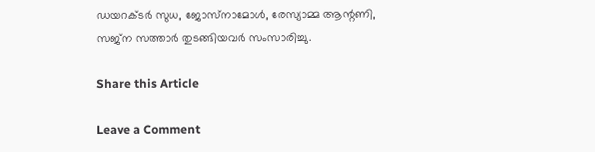ഡയറക്ടര്‍ സുധ, ജോസ്‌നാമോള്‍, രേസ്യാമ്മ ആന്റണി, സജ്‌ന സത്താര്‍ തുടങ്ങിയവര്‍ സംസാരിച്ചു.

Share this Article

Leave a Comment